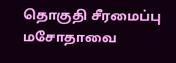தொகுதி சீரமைப்பு மசோதாவை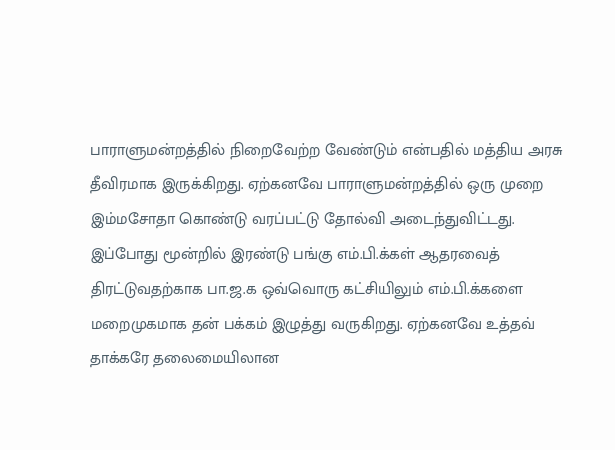பாராளுமன்றத்தில் நிறைவேற்ற வேண்டும் என்பதில் மத்திய அரசு தீவிரமாக இருக்கிறது. ஏற்கனவே பாராளுமன்றத்தில் ஒரு முறை இம்மசோதா கொண்டு வரப்பட்டு தோல்வி அடைந்துவிட்டது. இப்போது மூன்றில் இரண்டு பங்கு எம்.பி.க்கள் ஆதரவைத் திரட்டுவதற்காக பா.ஜ.க ஒவ்வொரு கட்சியிலும் எம்.பி.க்களை மறைமுகமாக தன் பக்கம் இழுத்து வருகிறது. ஏற்கனவே உத்தவ் தாக்கரே தலைமையிலான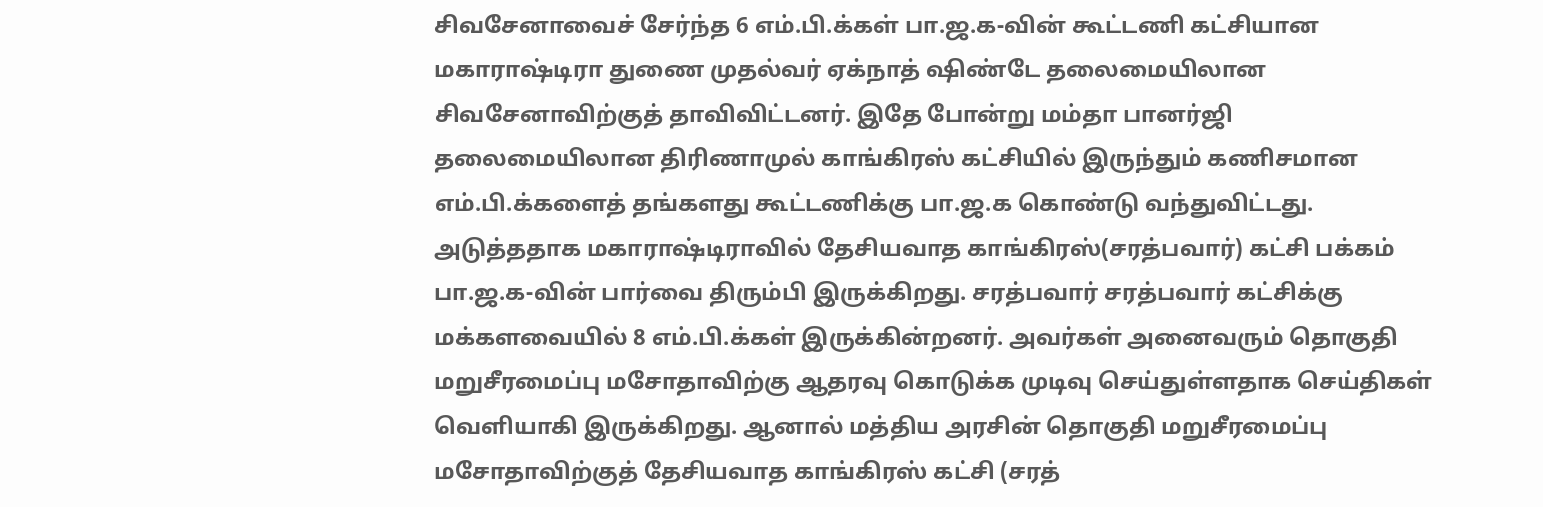சிவசேனாவைச் சேர்ந்த 6 எம்.பி.க்கள் பா.ஜ.க-வின் கூட்டணி கட்சியான மகாராஷ்டிரா துணை முதல்வர் ஏக்நாத் ஷிண்டே தலைமையிலான சிவசேனாவிற்குத் தாவிவிட்டனர். இதே போன்று மம்தா பானர்ஜி தலைமையிலான திரிணாமுல் காங்கிரஸ் கட்சியில் இருந்தும் கணிசமான எம்.பி.க்களைத் தங்களது கூட்டணிக்கு பா.ஜ.க கொண்டு வந்துவிட்டது. அடுத்ததாக மகாராஷ்டிராவில் தேசியவாத காங்கிரஸ்(சரத்பவார்) கட்சி பக்கம் பா.ஜ.க-வின் பார்வை திரும்பி இருக்கிறது. சரத்பவார் சரத்பவார் கட்சிக்கு மக்களவையில் 8 எம்.பி.க்கள் இருக்கின்றனர். அவர்கள் அனைவரும் தொகுதி மறுசீரமைப்பு மசோதாவிற்கு ஆதரவு கொடுக்க முடிவு செய்துள்ளதாக செய்திகள் வெளியாகி இருக்கிறது. ஆனால் மத்திய அரசின் தொகுதி மறுசீரமைப்பு மசோதாவிற்குத் தேசியவாத காங்கிரஸ் கட்சி (சரத்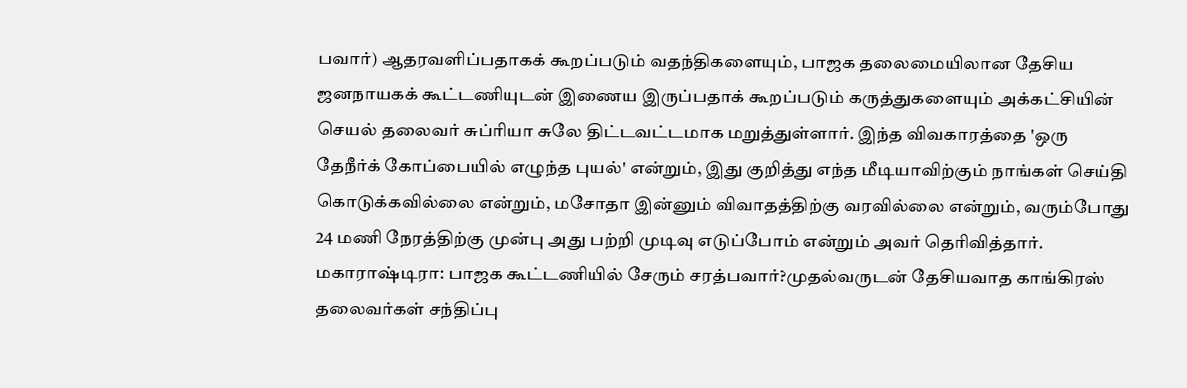பவார்) ஆதரவளிப்பதாகக் கூறப்படும் வதந்திகளையும், பாஜக தலைமையிலான தேசிய ஜனநாயகக் கூட்டணியுடன் இணைய இருப்பதாக் கூறப்படும் கருத்துகளையும் அக்கட்சியின் செயல் தலைவர் சுப்ரியா சுலே திட்டவட்டமாக மறுத்துள்ளார். இந்த விவகாரத்தை 'ஒரு தேநீர்க் கோப்பையில் எழுந்த புயல்' என்றும், இது குறித்து எந்த மீடியாவிற்கும் நாங்கள் செய்தி கொடுக்கவில்லை என்றும், மசோதா இன்னும் விவாதத்திற்கு வரவில்லை என்றும், வரும்போது 24 மணி நேரத்திற்கு முன்பு அது பற்றி முடிவு எடுப்போம் என்றும் அவர் தெரிவித்தார். மகாராஷ்டிரா: பாஜக கூட்டணியில் சேரும் சரத்பவார்?முதல்வருடன் தேசியவாத காங்கிரஸ் தலைவர்கள் சந்திப்பு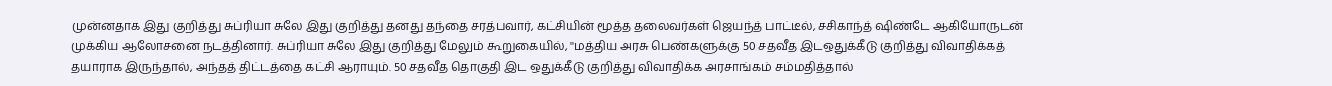முன்னதாக இது குறித்து சுப்ரியா சுலே இது குறித்து தனது தந்தை சரத்பவார், கட்சியின் மூத்த தலைவர்கள் ஜெயந்த் பாட்டீல், சசிகாந்த் ஷிண்டே ஆகியோருடன் முக்கிய ஆலோசனை நடத்தினார். சுப்ரியா சுலே இது குறித்து மேலும் கூறுகையில், ''மத்திய அரசு பெண்களுக்கு 50 சதவீத இடஒதுக்கீடு குறித்து விவாதிக்கத் தயாராக இருந்தால், அந்தத் திட்டத்தை கட்சி ஆராயும். 50 சதவீத தொகுதி இட ஒதுக்கீடு குறித்து விவாதிக்க அரசாங்கம் சம்மதித்தால்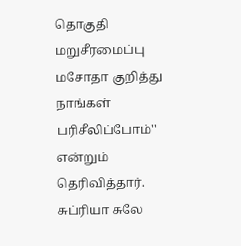தொகுதி மறுசீரமைப்பு மசோதா குறித்து நாங்கள் பரிசீலிப்போம்'' என்றும் தெரிவித்தார். சுப்ரியா சுலே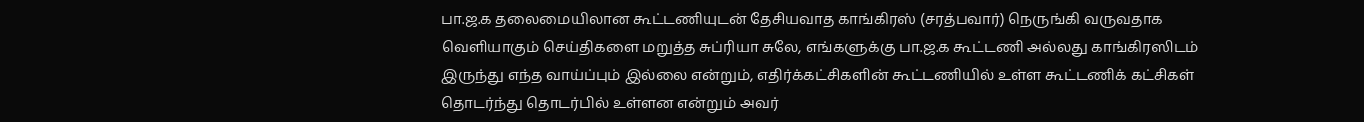பா.ஜ.க தலைமையிலான கூட்டணியுடன் தேசியவாத காங்கிரஸ் (சரத்பவார்) நெருங்கி வருவதாக வெளியாகும் செய்திகளை மறுத்த சுப்ரியா சுலே, எங்களுக்கு பா.ஜ.க கூட்டணி அல்லது காங்கிரஸிடம் இருந்து எந்த வாய்ப்பும் இல்லை என்றும், எதிர்க்கட்சிகளின் கூட்டணியில் உள்ள கூட்டணிக் கட்சிகள் தொடர்ந்து தொடர்பில் உள்ளன என்றும் அவர்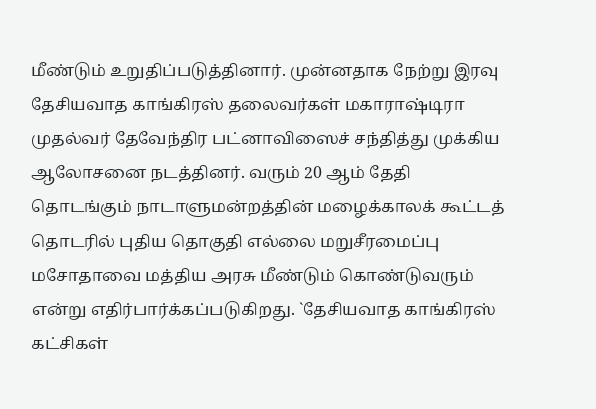மீண்டும் உறுதிப்படுத்தினார். முன்னதாக நேற்று இரவு தேசியவாத காங்கிரஸ் தலைவர்கள் மகாராஷ்டிரா முதல்வர் தேவேந்திர பட்னாவிஸைச் சந்தித்து முக்கிய ஆலோசனை நடத்தினர். வரும் 20 ஆம் தேதி தொடங்கும் நாடாளுமன்றத்தின் மழைக்காலக் கூட்டத் தொடரில் புதிய தொகுதி எல்லை மறுசீரமைப்பு மசோதாவை மத்திய அரசு மீண்டும் கொண்டுவரும் என்று எதிர்பார்க்கப்படுகிறது. `தேசியவாத காங்கிரஸ் கட்சிகள்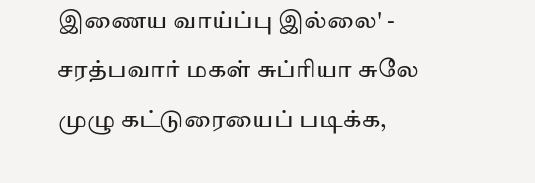இணைய வாய்ப்பு இல்லை' - சரத்பவார் மகள் சுப்ரியா சுலே முழு கட்டுரையைப் படிக்க,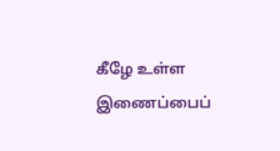கீழே உள்ள இணைப்பைப்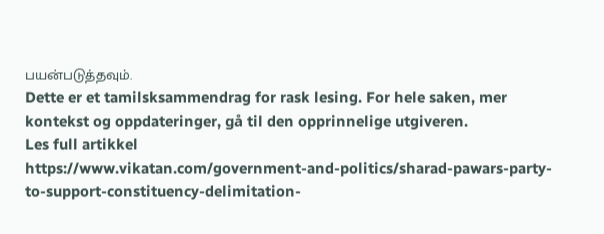பயன்படுத்தவும்.
Dette er et tamilsksammendrag for rask lesing. For hele saken, mer kontekst og oppdateringer, gå til den opprinnelige utgiveren.
Les full artikkel
https://www.vikatan.com/government-and-politics/sharad-pawars-party-to-support-constituency-delimitation-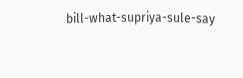bill-what-supriya-sule-say